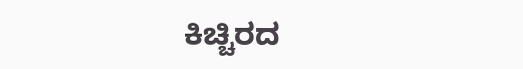ಕಿಚ್ಚಿರದ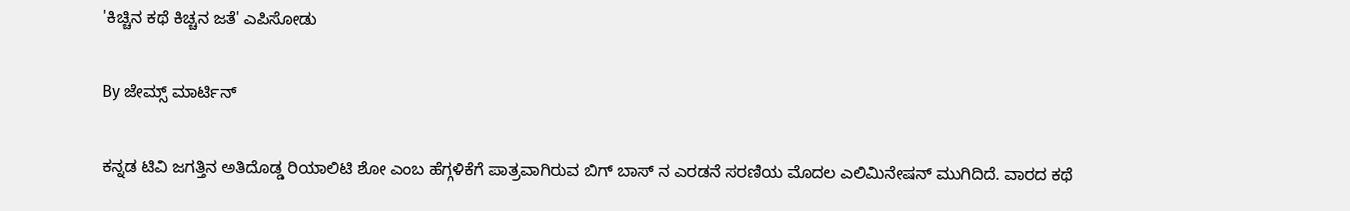'ಕಿಚ್ಚಿನ ಕಥೆ ಕಿಚ್ಚನ ಜತೆ' ಎಪಿಸೋಡು

By ಜೇಮ್ಸ್ ಮಾರ್ಟಿನ್

ಕನ್ನಡ ಟಿವಿ ಜಗತ್ತಿನ ಅತಿದೊಡ್ಡ ರಿಯಾಲಿಟಿ ಶೋ ಎಂಬ ಹೆಗ್ಗಳಿಕೆಗೆ ಪಾತ್ರವಾಗಿರುವ ಬಿಗ್ ಬಾಸ್ ನ ಎರಡನೆ ಸರಣಿಯ ಮೊದಲ ಎಲಿಮಿನೇಷನ್ ಮುಗಿದಿದೆ. ವಾರದ ಕಥೆ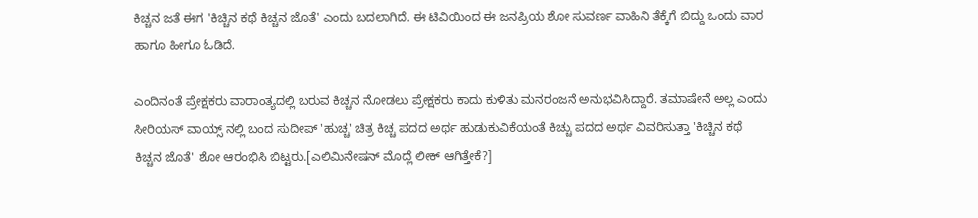ಕಿಚ್ಚನ ಜತೆ ಈಗ 'ಕಿಚ್ಚಿನ ಕಥೆ ಕಿಚ್ಚನ ಜೊತೆ' ಎಂದು ಬದಲಾಗಿದೆ. ಈ ಟಿವಿಯಿಂದ ಈ ಜನಪ್ರಿಯ ಶೋ ಸುವರ್ಣ ವಾಹಿನಿ ತೆಕ್ಕೆಗೆ ಬಿದ್ದು ಒಂದು ವಾರ ಹಾಗೂ ಹೀಗೂ ಓಡಿದೆ.

ಎಂದಿನಂತೆ ಪ್ರೇಕ್ಷಕರು ವಾರಾಂತ್ಯದಲ್ಲಿ ಬರುವ ಕಿಚ್ಚನ ನೋಡಲು ಪ್ರೇಕ್ಷಕರು ಕಾದು ಕುಳಿತು ಮನರಂಜನೆ ಅನುಭವಿಸಿದ್ದಾರೆ. ತಮಾಷೇನೆ ಅಲ್ಲ ಎಂದು ಸೀರಿಯಸ್ ವಾಯ್ಸ್ ನಲ್ಲಿ ಬಂದ ಸುದೀಪ್ 'ಹುಚ್ಚ' ಚಿತ್ರ ಕಿಚ್ಚ ಪದದ ಅರ್ಥ ಹುಡುಕುವಿಕೆಯಂತೆ ಕಿಚ್ಚು ಪದದ ಅರ್ಥ ವಿವರಿಸುತ್ತಾ 'ಕಿಚ್ಚಿನ ಕಥೆ ಕಿಚ್ಚನ ಜೊತೆ' ಶೋ ಆರಂಭಿಸಿ ಬಿಟ್ಟರು.[ಎಲಿಮಿನೇಷನ್ ಮೊದ್ಲೆ ಲೀಕ್ ಆಗಿತ್ತೇಕೆ?]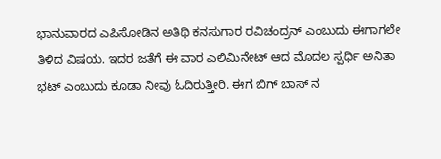ಭಾನುವಾರದ ಎಪಿಸೋಡಿನ ಅತಿಥಿ ಕನಸುಗಾರ ರವಿಚಂದ್ರನ್ ಎಂಬುದು ಈಗಾಗಲೇ ತಿಳಿದ ವಿಷಯ. ಇದರ ಜತೆಗೆ ಈ ವಾರ ಎಲಿಮಿನೇಟ್ ಆದ ಮೊದಲ ಸ್ಪರ್ಧಿ ಅನಿತಾ ಭಟ್ ಎಂಬುದು ಕೂಡಾ ನೀವು ಓದಿರುತ್ತೀರಿ. ಈಗ ಬಿಗ್ ಬಾಸ್ ನ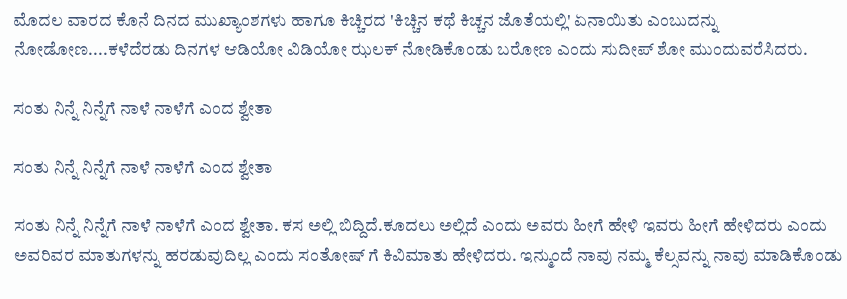ಮೊದಲ ವಾರದ ಕೊನೆ ದಿನದ ಮುಖ್ಯಾಂಶಗಳು ಹಾಗೂ ಕಿಚ್ಚಿರದ 'ಕಿಚ್ಚಿನ ಕಥೆ ಕಿಚ್ಚನ ಜೊತೆಯಲ್ಲಿ' ಏನಾಯಿತು ಎಂಬುದನ್ನು ನೋಡೋಣ....ಕಳೆದೆರಡು ದಿನಗಳ ಆಡಿಯೋ ವಿಡಿಯೋ ಝಲಕ್ ನೋಡಿಕೊಂಡು ಬರೋಣ ಎಂದು ಸುದೀಪ್ ಶೋ ಮುಂದುವರೆಸಿದರು.

ಸಂತು ನಿನ್ನೆ ನಿನ್ನೆಗೆ ನಾಳೆ ನಾಳೆಗೆ ಎಂದ ಶ್ವೇತಾ

ಸಂತು ನಿನ್ನೆ ನಿನ್ನೆಗೆ ನಾಳೆ ನಾಳೆಗೆ ಎಂದ ಶ್ವೇತಾ

ಸಂತು ನಿನ್ನೆ ನಿನ್ನೆಗೆ ನಾಳೆ ನಾಳೆಗೆ ಎಂದ ಶ್ವೇತಾ. ಕಸ ಅಲ್ಲಿ ಬಿದ್ದಿದೆ.ಕೂದಲು ಅಲ್ಲಿದೆ ಎಂದು ಅವರು ಹೀಗೆ ಹೇಳಿ ಇವರು ಹೀಗೆ ಹೇಳಿದರು ಎಂದು ಅವರಿವರ ಮಾತುಗಳನ್ನು ಹರಡುವುದಿಲ್ಲ ಎಂದು ಸಂತೋಷ್ ಗೆ ಕಿವಿಮಾತು ಹೇಳಿದರು. ಇನ್ಮುಂದೆ ನಾವು ನಮ್ಮ ಕೆಲ್ಸವನ್ನು ನಾವು ಮಾಡಿಕೊಂಡು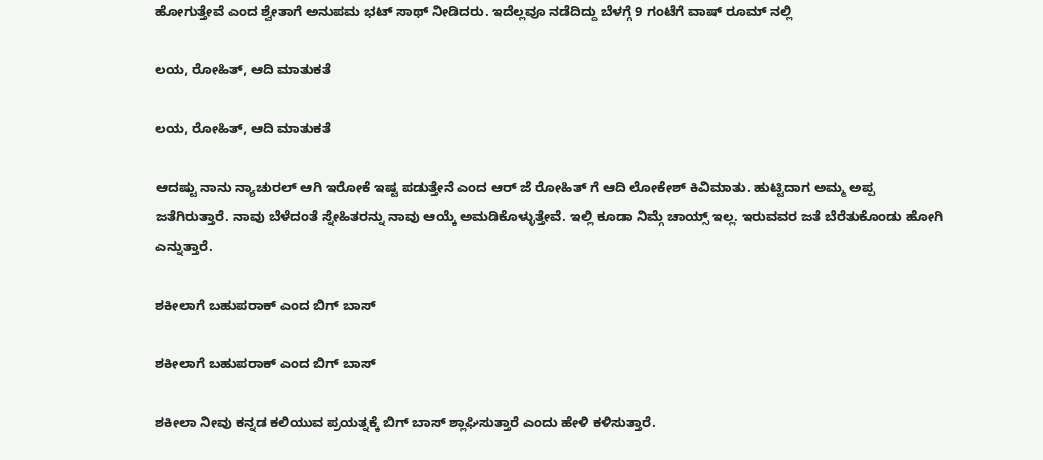ಹೋಗುತ್ತೇವೆ ಎಂದ ಶ್ವೇತಾಗೆ ಅನುಪಮ ಭಟ್ ಸಾಥ್ ನೀಡಿದರು. ಇದೆಲ್ಲವೂ ನಡೆದಿದ್ದು ಬೆಳಗ್ಗೆ 9 ಗಂಟೆಗೆ ವಾಷ್ ರೂಮ್ ನಲ್ಲಿ

ಲಯ, ರೋಹಿತ್, ಆದಿ ಮಾತುಕತೆ

ಲಯ, ರೋಹಿತ್, ಆದಿ ಮಾತುಕತೆ

ಆದಷ್ಟು ನಾನು ನ್ಯಾಚುರಲ್ ಆಗಿ ಇರೋಕೆ ಇಷ್ಟ ಪಡುತ್ತೇನೆ ಎಂದ ಆರ್ ಜೆ ರೋಹಿತ್ ಗೆ ಆದಿ ಲೋಕೇಶ್ ಕಿವಿಮಾತು. ಹುಟ್ಟಿದಾಗ ಅಮ್ಮ ಅಪ್ಪ ಜತೆಗಿರುತ್ತಾರೆ. ನಾವು ಬೆಳೆದಂತೆ ಸ್ನೇಹಿತರನ್ನು ನಾವು ಆಯ್ಕೆ ಅಮಡಿಕೊಳ್ಳುತ್ತೇವೆ. ಇಲ್ಲಿ ಕೂಡಾ ನಿಮ್ಗೆ ಚಾಯ್ಸ್ ಇಲ್ಲ. ಇರುವವರ ಜತೆ ಬೆರೆತುಕೊಂಡು ಹೋಗಿ ಎನ್ನುತ್ತಾರೆ.

ಶಕೀಲಾಗೆ ಬಹುಪರಾಕ್ ಎಂದ ಬಿಗ್ ಬಾಸ್

ಶಕೀಲಾಗೆ ಬಹುಪರಾಕ್ ಎಂದ ಬಿಗ್ ಬಾಸ್

ಶಕೀಲಾ ನೀವು ಕನ್ನಡ ಕಲಿಯುವ ಪ್ರಯತ್ನಕ್ಕೆ ಬಿಗ್ ಬಾಸ್ ಶ್ಲಾಘಿಸುತ್ತಾರೆ ಎಂದು ಹೇಳಿ ಕಳಿಸುತ್ತಾರೆ.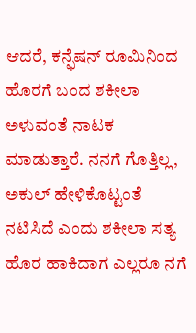ಆದರೆ, ಕನ್ಫೆಷನ್ ರೂಮಿನಿಂದ ಹೊರಗೆ ಬಂದ ಶಕೀಲಾ ಅಳುವಂತೆ ನಾಟಕ ಮಾಡುತ್ತಾರೆ. ನನಗೆ ಗೊತ್ತಿಲ್ಲ, ಅಕುಲ್ ಹೇಳಿಕೊಟ್ಟಂತೆ ನಟಿಸಿದೆ ಎಂದು ಶಕೀಲಾ ಸತ್ಯ ಹೊರ ಹಾಕಿದಾಗ ಎಲ್ಲರೂ ನಗೆ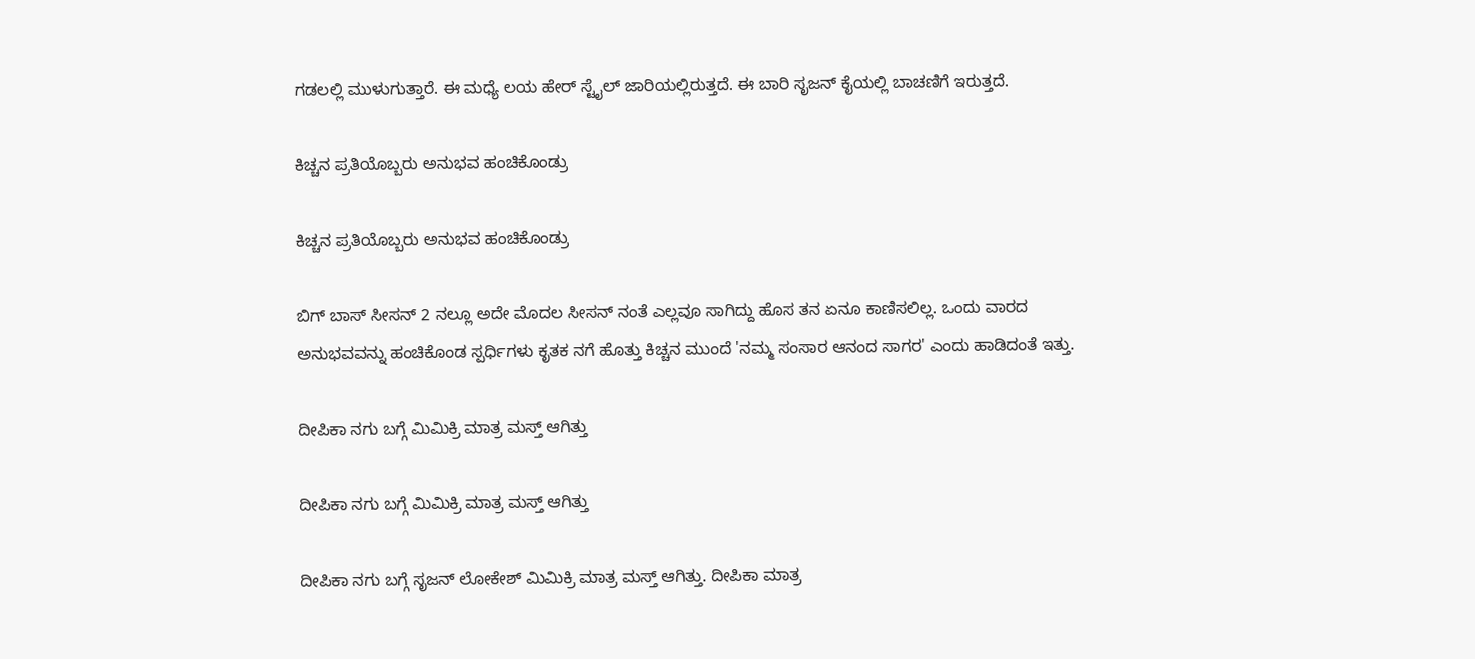ಗಡಲಲ್ಲಿ ಮುಳುಗುತ್ತಾರೆ. ಈ ಮಧ್ಯೆ ಲಯ ಹೇರ್ ಸ್ಟೈಲ್ ಜಾರಿಯಲ್ಲಿರುತ್ತದೆ. ಈ ಬಾರಿ ಸೃಜನ್ ಕೈಯಲ್ಲಿ ಬಾಚಣಿಗೆ ಇರುತ್ತದೆ.

ಕಿಚ್ಚನ ಪ್ರತಿಯೊಬ್ಬರು ಅನುಭವ ಹಂಚಿಕೊಂಡ್ರು

ಕಿಚ್ಚನ ಪ್ರತಿಯೊಬ್ಬರು ಅನುಭವ ಹಂಚಿಕೊಂಡ್ರು

ಬಿಗ್ ಬಾಸ್ ಸೀಸನ್ 2 ನಲ್ಲೂ ಅದೇ ಮೊದಲ ಸೀಸನ್ ನಂತೆ ಎಲ್ಲವೂ ಸಾಗಿದ್ದು ಹೊಸ ತನ ಏನೂ ಕಾಣಿಸಲಿಲ್ಲ. ಒಂದು ವಾರದ ಅನುಭವವನ್ನು ಹಂಚಿಕೊಂಡ ಸ್ಪರ್ಧಿಗಳು ಕೃತಕ ನಗೆ ಹೊತ್ತು ಕಿಚ್ಚನ ಮುಂದೆ 'ನಮ್ಮ ಸಂಸಾರ ಆನಂದ ಸಾಗರ' ಎಂದು ಹಾಡಿದಂತೆ ಇತ್ತು.

ದೀಪಿಕಾ ನಗು ಬಗ್ಗೆ ಮಿಮಿಕ್ರಿ ಮಾತ್ರ ಮಸ್ತ್ ಆಗಿತ್ತು

ದೀಪಿಕಾ ನಗು ಬಗ್ಗೆ ಮಿಮಿಕ್ರಿ ಮಾತ್ರ ಮಸ್ತ್ ಆಗಿತ್ತು

ದೀಪಿಕಾ ನಗು ಬಗ್ಗೆ ಸೃಜನ್ ಲೋಕೇಶ್ ಮಿಮಿಕ್ರಿ ಮಾತ್ರ ಮಸ್ತ್ ಆಗಿತ್ತು. ದೀಪಿಕಾ ಮಾತ್ರ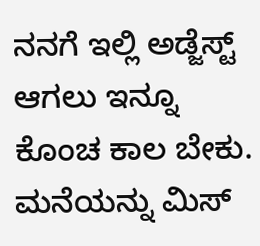ನನಗೆ ಇಲ್ಲಿ ಅಡ್ಜೆಸ್ಟ್ ಆಗಲು ಇನ್ನೂ ಕೊಂಚ ಕಾಲ ಬೇಕು. ಮನೆಯನ್ನು ಮಿಸ್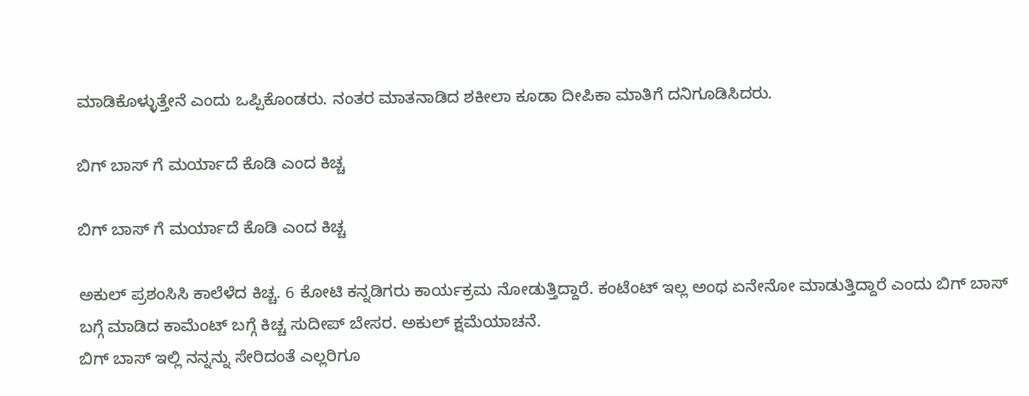ಮಾಡಿಕೊಳ್ಳುತ್ತೇನೆ ಎಂದು ಒಪ್ಪಿಕೊಂಡರು. ನಂತರ ಮಾತನಾಡಿದ ಶಕೀಲಾ ಕೂಡಾ ದೀಪಿಕಾ ಮಾತಿಗೆ ದನಿಗೂಡಿಸಿದರು.

ಬಿಗ್ ಬಾಸ್ ಗೆ ಮರ್ಯಾದೆ ಕೊಡಿ ಎಂದ ಕಿಚ್ಚ

ಬಿಗ್ ಬಾಸ್ ಗೆ ಮರ್ಯಾದೆ ಕೊಡಿ ಎಂದ ಕಿಚ್ಚ

ಅಕುಲ್ ಪ್ರಶಂಸಿಸಿ ಕಾಲೆಳೆದ ಕಿಚ್ಚ. 6 ಕೋಟಿ ಕನ್ನಡಿಗರು ಕಾರ್ಯಕ್ರಮ ನೋಡುತ್ತಿದ್ದಾರೆ. ಕಂಟೆಂಟ್ ಇಲ್ಲ ಅಂಥ ಏನೇನೋ ಮಾಡುತ್ತಿದ್ದಾರೆ ಎಂದು ಬಿಗ್ ಬಾಸ್ ಬಗ್ಗೆ ಮಾಡಿದ ಕಾಮೆಂಟ್ ಬಗ್ಗೆ ಕಿಚ್ಚ ಸುದೀಪ್ ಬೇಸರ. ಅಕುಲ್ ಕ್ಷಮೆಯಾಚನೆ.
ಬಿಗ್ ಬಾಸ್ ಇಲ್ಲಿ ನನ್ನನ್ನು ಸೇರಿದಂತೆ ಎಲ್ಲರಿಗೂ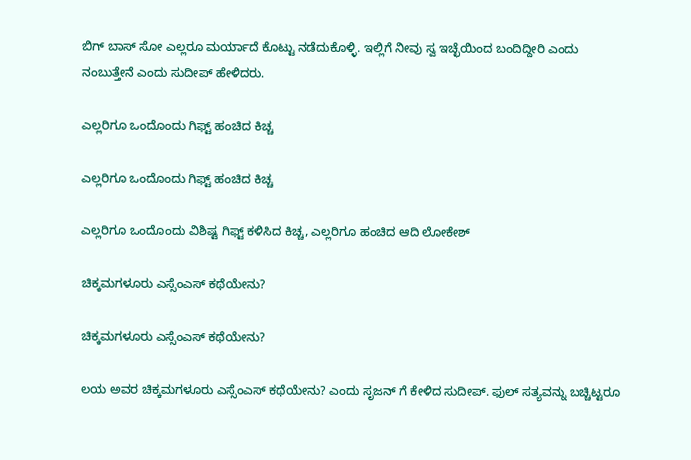ಬಿಗ್ ಬಾಸ್ ಸೋ ಎಲ್ಲರೂ ಮರ್ಯಾದೆ ಕೊಟ್ಟು ನಡೆದುಕೊಳ್ಳಿ. ಇಲ್ಲಿಗೆ ನೀವು ಸ್ವ ಇಚ್ಛೆಯಿಂದ ಬಂದಿದ್ದೀರಿ ಎಂದು ನಂಬುತ್ತೇನೆ ಎಂದು ಸುದೀಪ್ ಹೇಳಿದರು.

ಎಲ್ಲರಿಗೂ ಒಂದೊಂದು ಗಿಫ್ಟ್ ಹಂಚಿದ ಕಿಚ್ಚ

ಎಲ್ಲರಿಗೂ ಒಂದೊಂದು ಗಿಫ್ಟ್ ಹಂಚಿದ ಕಿಚ್ಚ

ಎಲ್ಲರಿಗೂ ಒಂದೊಂದು ವಿಶಿಷ್ಟ ಗಿಫ್ಟ್ ಕಳಿಸಿದ ಕಿಚ್ಚ, ಎಲ್ಲರಿಗೂ ಹಂಚಿದ ಆದಿ ಲೋಕೇಶ್

ಚಿಕ್ಕಮಗಳೂರು ಎಸ್ಸೆಂಎಸ್ ಕಥೆಯೇನು?

ಚಿಕ್ಕಮಗಳೂರು ಎಸ್ಸೆಂಎಸ್ ಕಥೆಯೇನು?

ಲಯ ಅವರ ಚಿಕ್ಕಮಗಳೂರು ಎಸ್ಸೆಂಎಸ್ ಕಥೆಯೇನು? ಎಂದು ಸೃಜನ್ ಗೆ ಕೇಳಿದ ಸುದೀಪ್. ಫುಲ್ ಸತ್ಯವನ್ನು ಬಚ್ಚಿಟ್ಟರೂ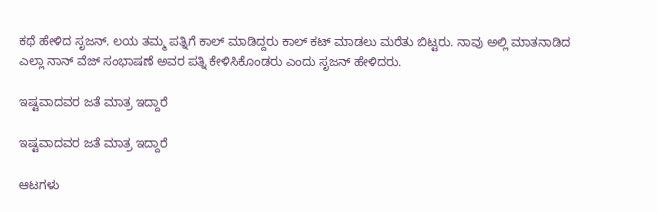ಕಥೆ ಹೇಳಿದ ಸೃಜನ್. ಲಯ ತಮ್ಮ ಪತ್ನಿಗೆ ಕಾಲ್ ಮಾಡಿದ್ದರು ಕಾಲ್ ಕಟ್ ಮಾಡಲು ಮರೆತು ಬಿಟ್ಟರು. ನಾವು ಅಲ್ಲಿ ಮಾತನಾಡಿದ ಎಲ್ಲಾ ನಾನ್ ವೆಜ್ ಸಂಭಾಷಣೆ ಅವರ ಪತ್ನಿ ಕೇಳಿಸಿಕೊಂಡರು ಎಂದು ಸೃಜನ್ ಹೇಳಿದರು.

ಇಷ್ಟವಾದವರ ಜತೆ ಮಾತ್ರ ಇದ್ದಾರೆ

ಇಷ್ಟವಾದವರ ಜತೆ ಮಾತ್ರ ಇದ್ದಾರೆ

ಆಟಗಳು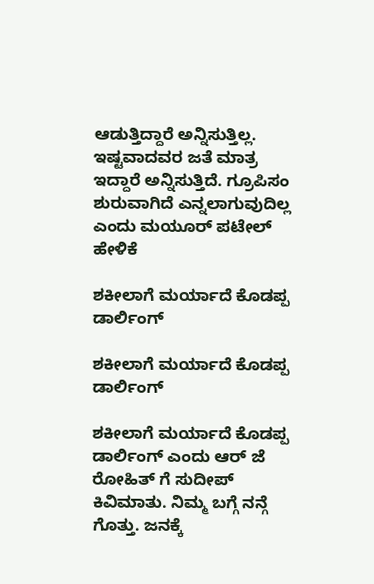ಆಡುತ್ತಿದ್ದಾರೆ ಅನ್ನಿಸುತ್ತಿಲ್ಲ. ಇಷ್ಟವಾದವರ ಜತೆ ಮಾತ್ರ ಇದ್ದಾರೆ ಅನ್ನಿಸುತ್ತಿದೆ. ಗ್ರೂಪಿಸಂ ಶುರುವಾಗಿದೆ ಎನ್ನಲಾಗುವುದಿಲ್ಲ ಎಂದು ಮಯೂರ್ ಪಟೇಲ್ ಹೇಳಿಕೆ

ಶಕೀಲಾಗೆ ಮರ್ಯಾದೆ ಕೊಡಪ್ಪ ಡಾರ್ಲಿಂಗ್

ಶಕೀಲಾಗೆ ಮರ್ಯಾದೆ ಕೊಡಪ್ಪ ಡಾರ್ಲಿಂಗ್

ಶಕೀಲಾಗೆ ಮರ್ಯಾದೆ ಕೊಡಪ್ಪ ಡಾರ್ಲಿಂಗ್ ಎಂದು ಆರ್ ಜೆ ರೋಹಿತ್ ಗೆ ಸುದೀಪ್ ಕಿವಿಮಾತು. ನಿಮ್ಮ ಬಗ್ಗೆ ನನ್ಗೆ ಗೊತ್ತು. ಜನಕ್ಕೆ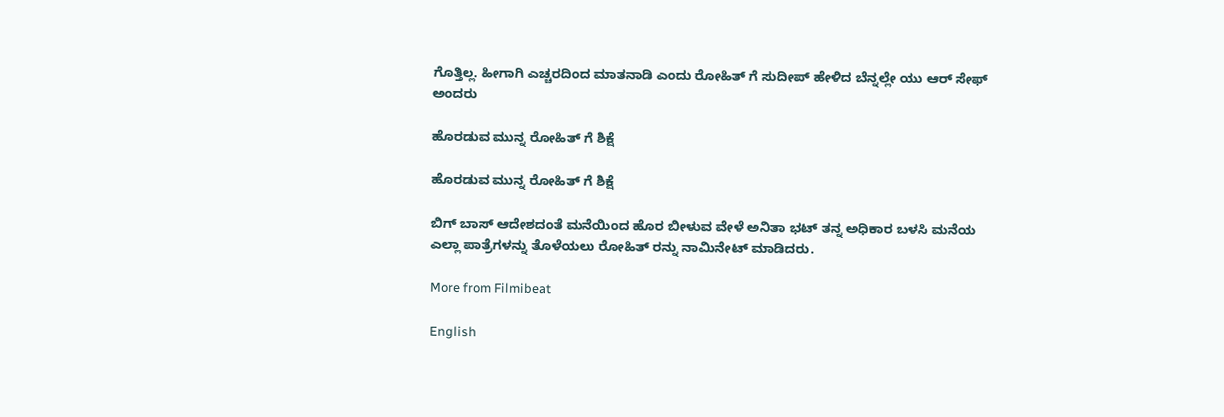ಗೊತ್ತಿಲ್ಲ. ಹೀಗಾಗಿ ಎಚ್ಚರದಿಂದ ಮಾತನಾಡಿ ಎಂದು ರೋಹಿತ್ ಗೆ ಸುದೀಪ್ ಹೇಳಿದ ಬೆನ್ನಲ್ಲೇ ಯು ಆರ್ ಸೇಫ್ ಅಂದರು

ಹೊರಡುವ ಮುನ್ನ ರೋಹಿತ್ ಗೆ ಶಿಕ್ಷೆ

ಹೊರಡುವ ಮುನ್ನ ರೋಹಿತ್ ಗೆ ಶಿಕ್ಷೆ

ಬಿಗ್ ಬಾಸ್ ಆದೇಶದಂತೆ ಮನೆಯಿಂದ ಹೊರ ಬೀಳುವ ವೇಳೆ ಅನಿತಾ ಭಟ್ ತನ್ನ ಅಧಿಕಾರ ಬಳಸಿ ಮನೆಯ ಎಲ್ಲಾ ಪಾತ್ರೆಗಳನ್ನು ತೊಳೆಯಲು ರೋಹಿತ್ ರನ್ನು ನಾಮಿನೇಟ್ ಮಾಡಿದರು.

More from Filmibeat

English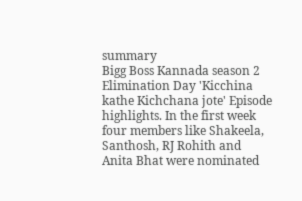summary
Bigg Boss Kannada season 2 Elimination Day 'Kicchina kathe Kichchana jote' Episode highlights. In the first week four members like Shakeela, Santhosh, RJ Rohith and Anita Bhat were nominated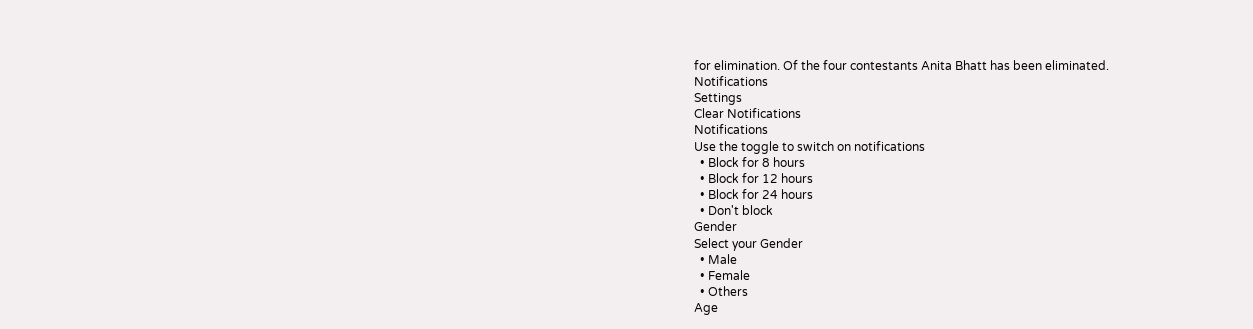for elimination. Of the four contestants Anita Bhatt has been eliminated.
Notifications
Settings
Clear Notifications
Notifications
Use the toggle to switch on notifications
  • Block for 8 hours
  • Block for 12 hours
  • Block for 24 hours
  • Don't block
Gender
Select your Gender
  • Male
  • Female
  • Others
Age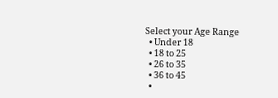Select your Age Range
  • Under 18
  • 18 to 25
  • 26 to 35
  • 36 to 45
  •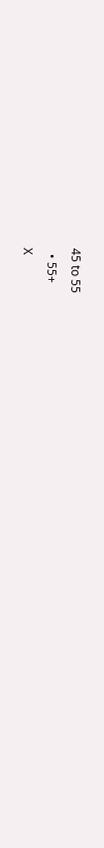45 to 55
  • 55+
X